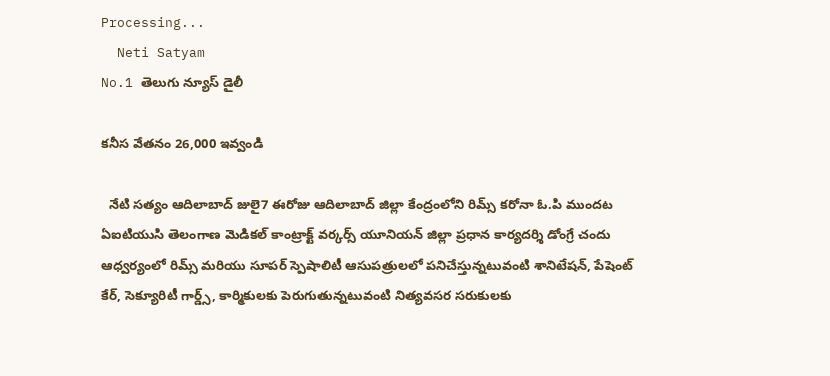Processing...
  Neti Satyam
No.1 తెలుగు న్యూస్ డైలీ

కనీస వేతనం 26,000 ఇవ్వండి

  నేటి సత్యం ఆదిలాబాద్ జులై7 ఈరోజు ఆదిలాబాద్ జిల్లా కేంద్రంలోని రిమ్స్ కరోనా ఓ.పి ముందట ఏఐటియుసి తెలంగాణ మెడికల్ కాంట్రాక్ట్ వర్కర్స్ యూనియన్ జిల్లా ప్రధాన కార్యదర్శి డోంగ్రే చందు ఆధ్వర్యంలో రిమ్స్ మరియు సూపర్ స్పెషాలిటీ ఆసుపత్రులలో పనిచేస్తున్నటువంటి శానిటేషన్, పేషెంట్ కేర్, సెక్యూరిటీ గార్డ్స్, కార్మికులకు పెరుగుతున్నటువంటి నిత్యవసర సరుకులకు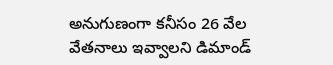అనుగుణంగా కనీసం 26 వేల వేతనాలు ఇవ్వాలని డిమాండ్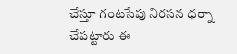చేస్తూ గంటసేపు నిరసన ధర్నా చేపట్టారు ఈ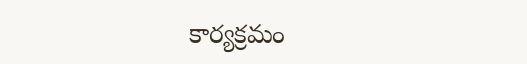కార్యక్రమం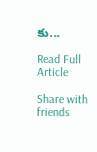కు...

Read Full Article

Share with friends